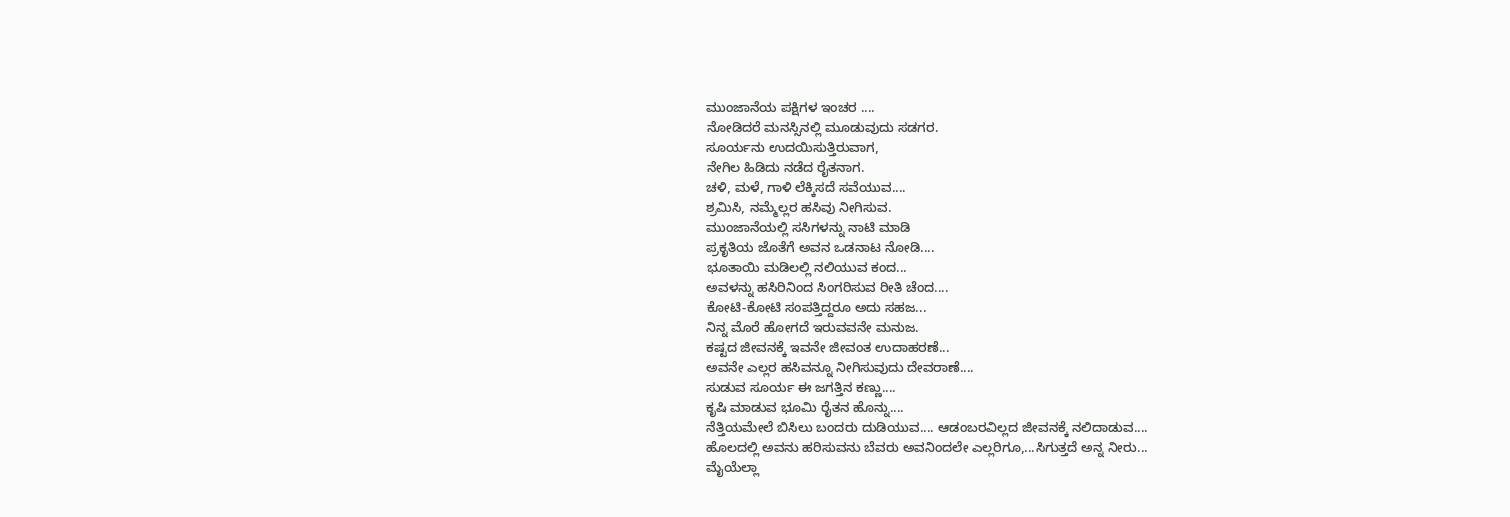ಮುಂಜಾನೆಯ ಪಕ್ಷಿಗಳ ಇಂಚರ ....
ನೋಡಿದರೆ ಮನಸ್ಸಿನಲ್ಲಿ ಮೂಡುವುದು ಸಡಗರ.
ಸೂರ್ಯನು ಉದಯಿಸುತ್ತಿರುವಾಗ,
ನೇಗಿಲ ಹಿಡಿದು ನಡೆದ ರೈತನಾಗ.
ಚಳಿ, ಮಳೆ, ಗಾಳಿ ಲೆಕ್ಕಿಸದೆ ಸವೆಯುವ....
ಶ್ರಮಿಸಿ, ನಮ್ಮೆಲ್ಲರ ಹಸಿವು ನೀಗಿಸುವ.
ಮುಂಜಾನೆಯಲ್ಲಿ ಸಸಿಗಳನ್ನು ನಾಟಿ ಮಾಡಿ
ಪ್ರಕೃತಿಯ ಜೊತೆಗೆ ಅವನ ಒಡನಾಟ ನೋಡಿ....
ಭೂತಾಯಿ ಮಡಿಲಲ್ಲಿ ನಲಿಯುವ ಕಂದ...
ಅವಳನ್ನು ಹಸಿರಿನಿಂದ ಸಿಂಗರಿಸುವ ರೀತಿ ಚೆಂದ....
ಕೋಟಿ-ಕೋಟಿ ಸಂಪತ್ತಿದ್ದರೂ ಅದು ಸಹಜ...
ನಿನ್ನ ಮೊರೆ ಹೋಗದೆ ಇರುವವನೇ ಮನುಜ.
ಕಷ್ಟದ ಜೀವನಕ್ಕೆ ಇವನೇ ಜೀವಂತ ಉದಾಹರಣೆ...
ಅವನೇ ಎಲ್ಲರ ಹಸಿವನ್ನೂ ನೀಗಿಸುವುದು ದೇವರಾಣೆ....
ಸುಡುವ ಸೂರ್ಯ ಈ ಜಗತ್ತಿನ ಕಣ್ಣು....
ಕೃಷಿ ಮಾಡುವ ಭೂಮಿ ರೈತನ ಹೊನ್ನು....
ನೆತ್ತಿಯಮೇಲೆ ಬಿಸಿಲು ಬಂದರು ದುಡಿಯುವ.... ಆಡಂಬರವಿಲ್ಲದ ಜೀವನಕ್ಕೆ ನಲಿದಾಡುವ....
ಹೊಲದಲ್ಲಿ ಅವನು ಹರಿಸುವನು ಬೆವರು ಅವನಿಂದಲೇ ಎಲ್ಲರಿಗೂ,...ಸಿಗುತ್ತದೆ ಅನ್ನ ನೀರು...
ಮೈಯೆಲ್ಲಾ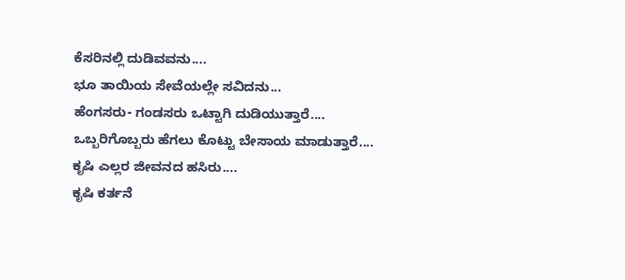ಕೆಸರಿನಲ್ಲಿ ದುಡಿವವನು....
ಭೂ ತಾಯಿಯ ಸೇವೆಯಲ್ಲೇ ಸವಿದನು...
ಹೆಂಗಸರು- ಗಂಡಸರು ಒಟ್ಟಾಗಿ ದುಡಿಯುತ್ತಾರೆ....
ಒಬ್ಬರಿಗೊಬ್ಬರು ಹೆಗಲು ಕೊಟ್ಟು ಬೇಸಾಯ ಮಾಡುತ್ತಾರೆ....
ಕೃಷಿ ಎಲ್ಲರ ಜೀವನದ ಹಸಿರು....
ಕೃಷಿ ಕರ್ತನೆ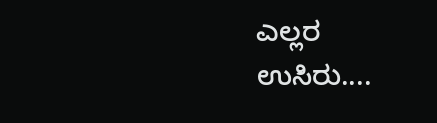ಎಲ್ಲರ ಉಸಿರು....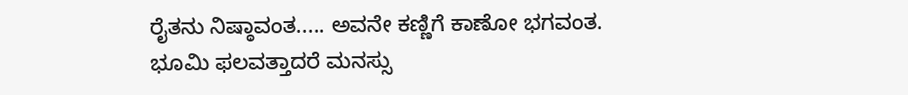ರೈತನು ನಿಷ್ಠಾವಂತ..... ಅವನೇ ಕಣ್ಣಿಗೆ ಕಾಣೋ ಭಗವಂತ.
ಭೂಮಿ ಫಲವತ್ತಾದರೆ ಮನಸ್ಸು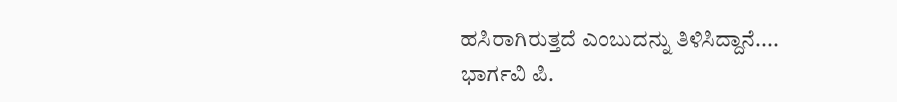ಹಸಿರಾಗಿರುತ್ತದೆ ಎಂಬುದನ್ನು ತಿಳಿಸಿದ್ದಾನೆ....
ಭಾರ್ಗವಿ ಪಿ.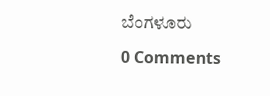ಬೆಂಗಳೂರು

0 Comments